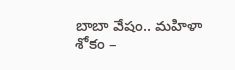బాబా వేషం.. మహిళా శోకం –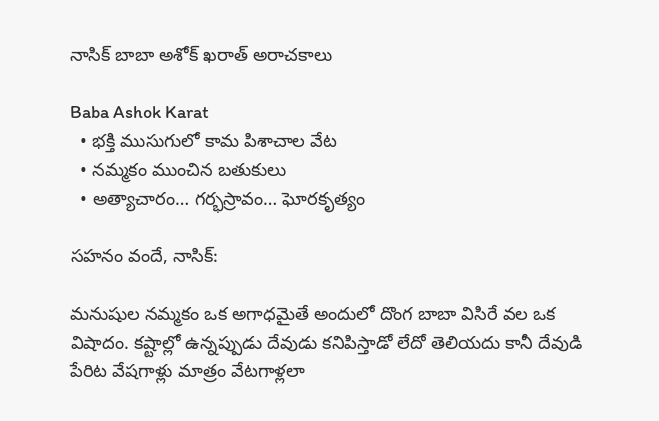నాసిక్ బాబా అశోక్ ఖరాత్ అరాచకాలు

Baba Ashok Karat
  • భక్తి ముసుగులో కామ పిశాచాల వేట
  • నమ్మకం ముంచిన బతుకులు
  • అత్యాచారం… గర్భస్రావం… ఘోరకృత్యం

సహనం వందే, నాసిక్:

మనుషుల నమ్మకం ఒక అగాధమైతే అందులో దొంగ బాబా విసిరే వల ఒక విషాదం. కష్టాల్లో ఉన్నప్పుడు దేవుడు కనిపిస్తాడో లేదో తెలియదు కానీ దేవుడి పేరిట వేషగాళ్లు మాత్రం వేటగాళ్లలా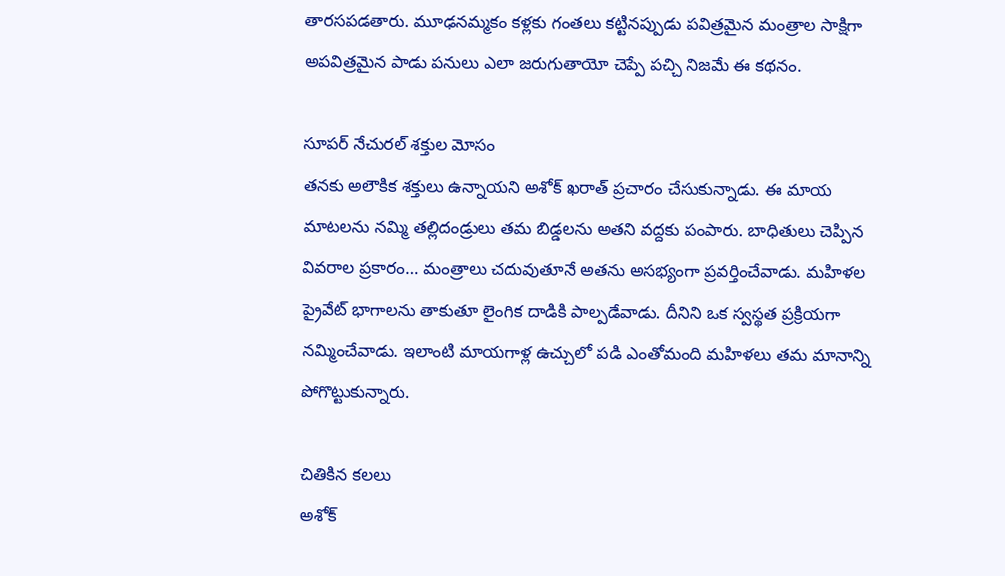తారసపడతారు. మూఢనమ్మకం కళ్లకు గంతలు కట్టినప్పుడు పవిత్రమైన మంత్రాల సాక్షిగా అపవిత్రమైన పాడు పనులు ఎలా జరుగుతాయో చెప్పే పచ్చి నిజమే ఈ కథనం.

సూపర్ నేచురల్ శక్తుల మోసం
తనకు అలౌకిక శక్తులు ఉన్నాయని అశోక్ ఖరాత్ ప్రచారం చేసుకున్నాడు. ఈ మాయ మాటలను నమ్మి తల్లిదండ్రులు తమ బిడ్డలను అతని వద్దకు పంపారు. బాధితులు చెప్పిన వివరాల ప్రకారం… మంత్రాలు చదువుతూనే అతను అసభ్యంగా ప్రవర్తించేవాడు. మహిళల ప్రైవేట్ భాగాలను తాకుతూ లైంగిక దాడికి పాల్పడేవాడు. దీనిని ఒక స్వస్థత ప్రక్రియగా నమ్మించేవాడు. ఇలాంటి మాయగాళ్ల ఉచ్చులో పడి ఎంతోమంది మహిళలు తమ మానాన్ని పోగొట్టుకున్నారు.

చితికిన కలలు
అశోక్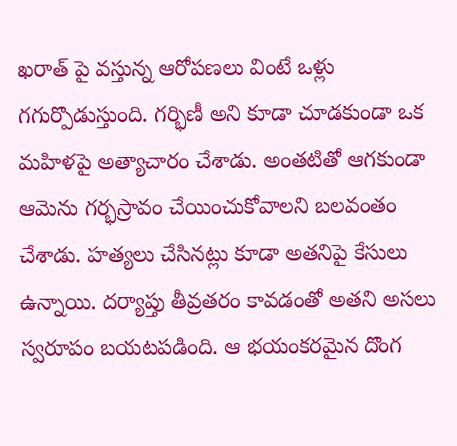ఖరాత్ పై వస్తున్న ఆరోపణలు వింటే ఒళ్లు గగుర్పొడుస్తుంది. గర్భిణీ అని కూడా చూడకుండా ఒక మహిళపై అత్యాచారం చేశాడు. అంతటితో ఆగకుండా ఆమెను గర్భస్రావం చేయించుకోవాలని బలవంతం చేశాడు. హత్యలు చేసినట్లు కూడా అతనిపై కేసులు ఉన్నాయి. దర్యాప్తు తీవ్రతరం కావడంతో అతని అసలు స్వరూపం బయటపడింది. ఆ భయంకరమైన దొంగ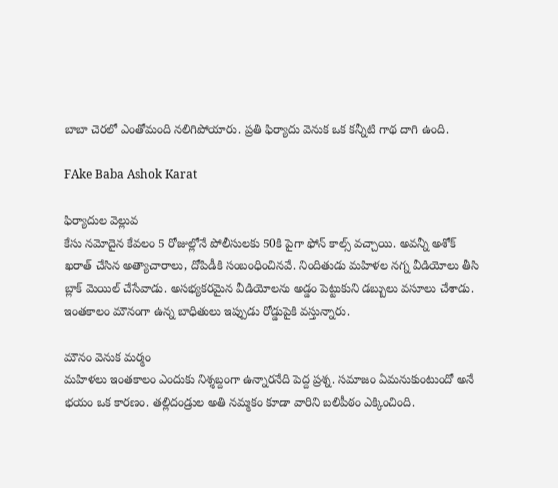బాబా చెరలో ఎంతోమంది నలిగిపోయారు. ప్రతి ఫిర్యాదు వెనుక ఒక కన్నీటి గాథ దాగి ఉంది.

FAke Baba Ashok Karat

ఫిర్యాదుల వెల్లువ
కేసు నమోదైన కేవలం 5 రోజుల్లోనే పోలీసులకు 50కి పైగా ఫోన్ కాల్స్ వచ్చాయి. అవన్నీ అశోక్ ఖరాత్ చేసిన అత్యాచారాలు, దోపిడీకి సంబంధించినవే. నిందితుడు మహిళల నగ్న వీడియోలు తీసి బ్లాక్ మెయిల్ చేసేవాడు. అసభ్యకరమైన వీడియోలను అడ్డం పెట్టుకుని డబ్బులు వసూలు చేశాడు. ఇంతకాలం మౌనంగా ఉన్న బాధితులు ఇప్పుడు రోడ్డుపైకి వస్తున్నారు.

మౌనం వెనుక మర్మం
మహిళలు ఇంతకాలం ఎందుకు నిశ్శబ్దంగా ఉన్నారనేది పెద్ద ప్రశ్న. సమాజం ఏమనుకుంటుందో అనే భయం ఒక కారణం. తల్లిదండ్రుల అతి నమ్మకం కూడా వారిని బలిపీఠం ఎక్కించింది.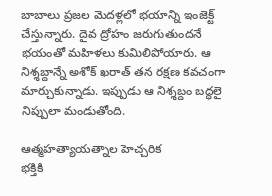బాబాలు ప్రజల మెదళ్లలో భయాన్ని ఇంజెక్ట్ చేస్తున్నారు. దైవ ద్రోహం జరుగుతుందనే భయంతో మహిళలు కుమిలిపోయారు. ఆ నిశ్శబ్దాన్నే అశోక్ ఖరాత్ తన రక్షణ కవచంగా మార్చుకున్నాడు. ఇప్పుడు ఆ నిశ్శబ్దం బద్ధలై నిప్పులా మండుతోంది.

ఆత్మహత్యాయత్నాల హెచ్చరిక
భక్తికి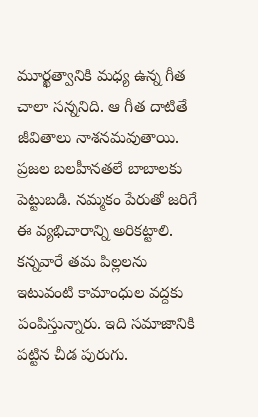మూర్ఖత్వానికి మధ్య ఉన్న గీత చాలా సన్ననిది. ఆ గీత దాటితే జీవితాలు నాశనమవుతాయి. ప్రజల బలహీనతలే బాబాలకు పెట్టుబడి. నమ్మకం పేరుతో జరిగే ఈ వ్యభిచారాన్ని అరికట్టాలి. కన్నవారే తమ పిల్లలను ఇటువంటి కామాంధుల వద్దకు పంపిస్తున్నారు. ఇది సమాజానికి పట్టిన చీడ పురుగు.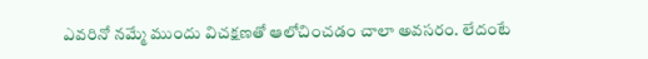ఎవరినో నమ్మే ముందు విచక్షణతో ఆలోచించడం చాలా అవసరం. లేదంటే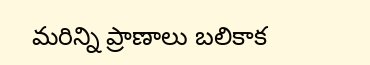మరిన్ని ప్రాణాలు బలికాక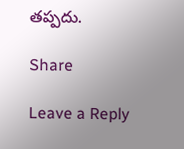తప్పదు.

Share

Leave a Reply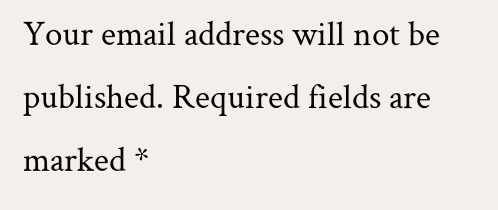Your email address will not be published. Required fields are marked *